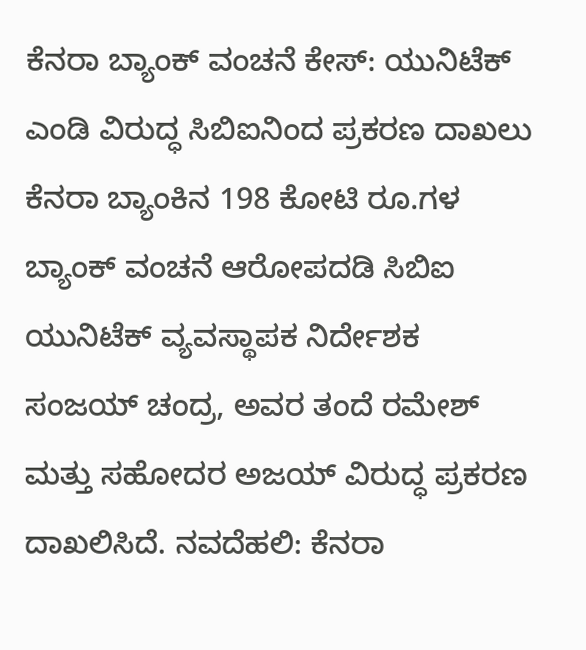ಕೆನರಾ ಬ್ಯಾಂಕ್ ವಂಚನೆ ಕೇಸ್: ಯುನಿಟೆಕ್ ಎಂಡಿ ವಿರುದ್ಧ ಸಿಬಿಐನಿಂದ ಪ್ರಕರಣ ದಾಖಲು ಕೆನರಾ ಬ್ಯಾಂಕಿನ 198 ಕೋಟಿ ರೂ.ಗಳ ಬ್ಯಾಂಕ್ ವಂಚನೆ ಆರೋಪದಡಿ ಸಿಬಿಐ ಯುನಿಟೆಕ್ ವ್ಯವಸ್ಥಾಪಕ ನಿರ್ದೇಶಕ ಸಂಜಯ್ ಚಂದ್ರ, ಅವರ ತಂದೆ ರಮೇಶ್ ಮತ್ತು ಸಹೋದರ ಅಜಯ್ ವಿರುದ್ಧ ಪ್ರಕರಣ ದಾಖಲಿಸಿದೆ. ನವದೆಹಲಿ: ಕೆನರಾ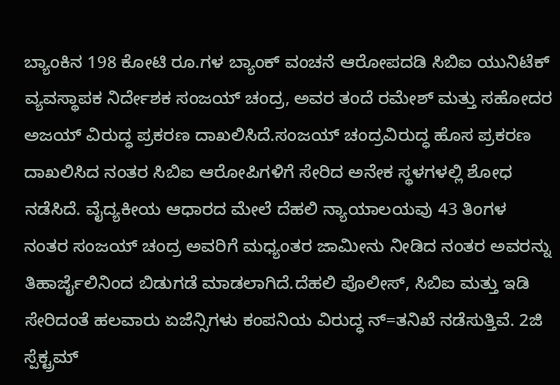ಬ್ಯಾಂಕಿನ 198 ಕೋಟಿ ರೂ.ಗಳ ಬ್ಯಾಂಕ್ ವಂಚನೆ ಆರೋಪದಡಿ ಸಿಬಿಐ ಯುನಿಟೆಕ್ ವ್ಯವಸ್ಥಾಪಕ ನಿರ್ದೇಶಕ ಸಂಜಯ್ ಚಂದ್ರ, ಅವರ ತಂದೆ ರಮೇಶ್ ಮತ್ತು ಸಹೋದರ ಅಜಯ್ ವಿರುದ್ಧ ಪ್ರಕರಣ ದಾಖಲಿಸಿದೆ.ಸಂಜಯ್ ಚಂದ್ರವಿರುದ್ಧ ಹೊಸ ಪ್ರಕರಣ ದಾಖಲಿಸಿದ ನಂತರ ಸಿಬಿಐ ಆರೋಪಿಗಳಿಗೆ ಸೇರಿದ ಅನೇಕ ಸ್ಥಳಗಳಲ್ಲಿ ಶೋಧ ನಡೆಸಿದೆ. ವೈದ್ಯಕೀಯ ಆಧಾರದ ಮೇಲೆ ದೆಹಲಿ ನ್ಯಾಯಾಲಯವು 43 ತಿಂಗಳ ನಂತರ ಸಂಜಯ್ ಚಂದ್ರ ಅವರಿಗೆ ಮಧ್ಯಂತರ ಜಾಮೀನು ನೀಡಿದ ನಂತರ ಅವರನ್ನು ತಿಹಾರ್ಜೈಲಿನಿಂದ ಬಿಡುಗಡೆ ಮಾಡಲಾಗಿದೆ.ದೆಹಲಿ ಪೊಲೀಸ್, ಸಿಬಿಐ ಮತ್ತು ಇಡಿ ಸೇರಿದಂತೆ ಹಲವಾರು ಏಜೆನ್ಸಿಗಳು ಕಂಪನಿಯ ವಿರುದ್ಧ ನ್=ತನಿಖೆ ನಡೆಸುತ್ತಿವೆ. 2ಜಿ ಸ್ಪೆಕ್ಟ್ರಮ್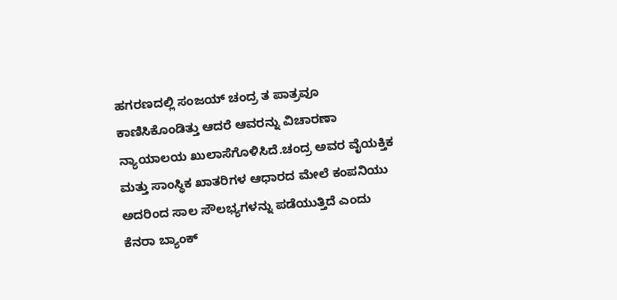ಹಗರಣದಲ್ಲಿ ಸಂಜಯ್ ಚಂದ್ರ ತ ಪಾತ್ರವೂ ಕಾಣಿಸಿಕೊಂಡಿತ್ತು ಆದರೆ ಆವರನ್ನು ವಿಚಾರಣಾ ನ್ಯಾಯಾಲಯ ಖುಲಾಸೆಗೊಳಿಸಿದೆ.ಚಂದ್ರ ಅವರ ವೈಯಕ್ತಿಕ ಮತ್ತು ಸಾಂಸ್ಥಿಕ ಖಾತರಿಗಳ ಆಧಾರದ ಮೇಲೆ ಕಂಪನಿಯು ಅದರಿಂದ ಸಾಲ ಸೌಲಭ್ಯಗಳನ್ನು ಪಡೆಯುತ್ತಿದೆ ಎಂದು ಕೆನರಾ ಬ್ಯಾಂಕ್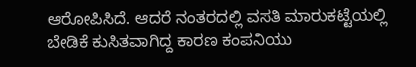ಆರೋಪಿಸಿದೆ. ಆದರೆ ನಂತರದಲ್ಲಿ ವಸತಿ ಮಾರುಕಟ್ಟೆಯಲ್ಲಿ ಬೇಡಿಕೆ ಕುಸಿತವಾಗಿದ್ದ ಕಾರಣ ಕಂಪನಿಯು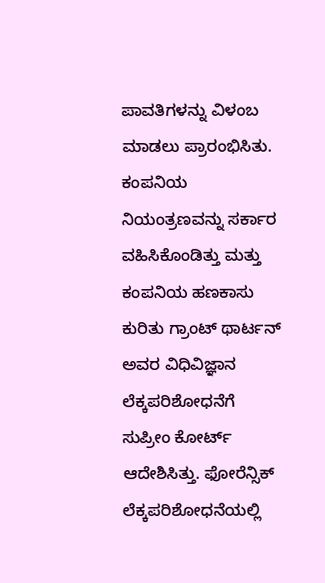ಪಾವತಿಗಳನ್ನು ವಿಳಂಬ ಮಾಡಲು ಪ್ರಾರಂಭಿಸಿತು. ಕಂಪನಿಯ ನಿಯಂತ್ರಣವನ್ನು ಸರ್ಕಾರ ವಹಿಸಿಕೊಂಡಿತ್ತು ಮತ್ತು ಕಂಪನಿಯ ಹಣಕಾಸು ಕುರಿತು ಗ್ರಾಂಟ್ ಥಾರ್ಟನ್ ಅವರ ವಿಧಿವಿಜ್ಞಾನ ಲೆಕ್ಕಪರಿಶೋಧನೆಗೆ ಸುಪ್ರೀಂ ಕೋರ್ಟ್ ಆದೇಶಿಸಿತ್ತು. ಫೋರೆನ್ಸಿಕ್ ಲೆಕ್ಕಪರಿಶೋಧನೆಯಲ್ಲಿ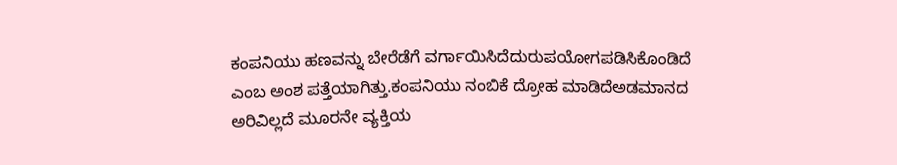ಕಂಪನಿಯು ಹಣವನ್ನು ಬೇರೆಡೆಗೆ ವರ್ಗಾಯಿಸಿದೆದುರುಪಯೋಗಪಡಿಸಿಕೊಂಡಿದೆ ಎಂಬ ಅಂಶ ಪತ್ತೆಯಾಗಿತ್ತು.ಕಂಪನಿಯು ನಂಬಿಕೆ ದ್ರೋಹ ಮಾಡಿದೆಅಡಮಾನದ ಅರಿವಿಲ್ಲದೆ ಮೂರನೇ ವ್ಯಕ್ತಿಯ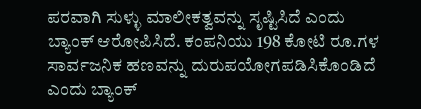ಪರವಾಗಿ ಸುಳ್ಳು ಮಾಲೀಕತ್ವವನ್ನು ಸೃಷ್ಟಿಸಿದೆ ಎಂದು ಬ್ಯಾಂಕ್ ಆರೋಪಿಸಿದೆ. ಕಂಪನಿಯು 198 ಕೋಟಿ ರೂ.ಗಳ ಸಾರ್ವಜನಿಕ ಹಣವನ್ನು ದುರುಪಯೋಗಪಡಿಸಿಕೊಂಡಿದೆ ಎಂದು ಬ್ಯಾಂಕ್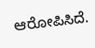ಆರೋಪಿಸಿದೆ.